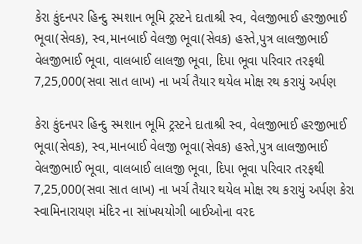કેરા કુંદનપર હિન્દુ સ્મશાન ભૂમિ ટ્રસ્ટને દાતાશ્રી સ્વ, વેલજીભાઈ હરજીભાઈ ભૂવા(સેવક), સ્વ,માનબાઈ વેલજી ભૂવા(સેવક) હસ્તે,પુત્ર લાલજીભાઈ વેલજીભાઈ ભૂવા, વાલબાઈ લાલજી ભૂવા, દિપા ભૂવા પરિવાર તરફથી 7,25,000(સવા સાત લાખ) ના ખર્ચ તૈયાર થયેલ મોક્ષ રથ કરાયું અર્પણ

કેરા કુંદનપર હિન્દુ સ્મશાન ભૂમિ ટ્રસ્ટને દાતાશ્રી સ્વ, વેલજીભાઈ હરજીભાઈ ભૂવા(સેવક), સ્વ,માનબાઈ વેલજી ભૂવા(સેવક) હસ્તે,પુત્ર લાલજીભાઈ વેલજીભાઈ ભૂવા, વાલબાઈ લાલજી ભૂવા, દિપા ભૂવા પરિવાર તરફથી 7,25,000(સવા સાત લાખ) ના ખર્ચ તૈયાર થયેલ મોક્ષ રથ કરાયું અર્પણ કેરા સ્વામિનારાયણ મંદિર ના સાંખયયોગી બાઈઓના વરદ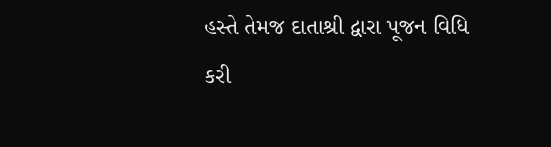હસ્તે તેમજ દાતાશ્રી દ્વારા પૂજન વિધિ કરી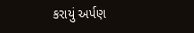કરાયું અર્પણ